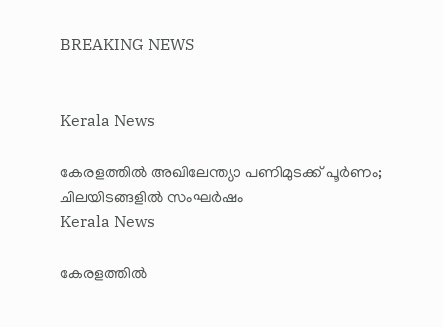BREAKING NEWS


Kerala News

കേരളത്തിൽ അഖിലേന്ത്യാ പണിമുടക്ക് പൂർണം; ചിലയിടങ്ങളിൽ സംഘർഷം
Kerala News

കേരളത്തിൽ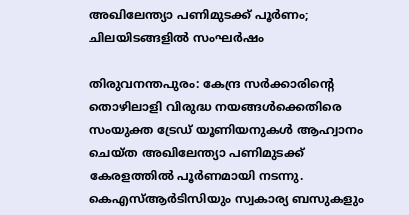അഖിലേന്ത്യാ പണിമുടക്ക് പൂർണം; ചിലയിടങ്ങളിൽ സംഘർഷം

തിരുവനന്തപുരം: കേന്ദ്ര സർക്കാരിന്റെ തൊഴിലാളി വിരുദ്ധ നയങ്ങൾക്കെതിരെ സംയുക്ത ട്രേഡ് യൂണിയനുകൾ ആഹ്വാനം ചെയ്ത അഖിലേന്ത്യാ പണിമുടക്ക് കേരളത്തിൽ പൂർണമായി നടന്നു. കെഎസ്ആർടിസിയും സ്വകാര്യ ബസുകളും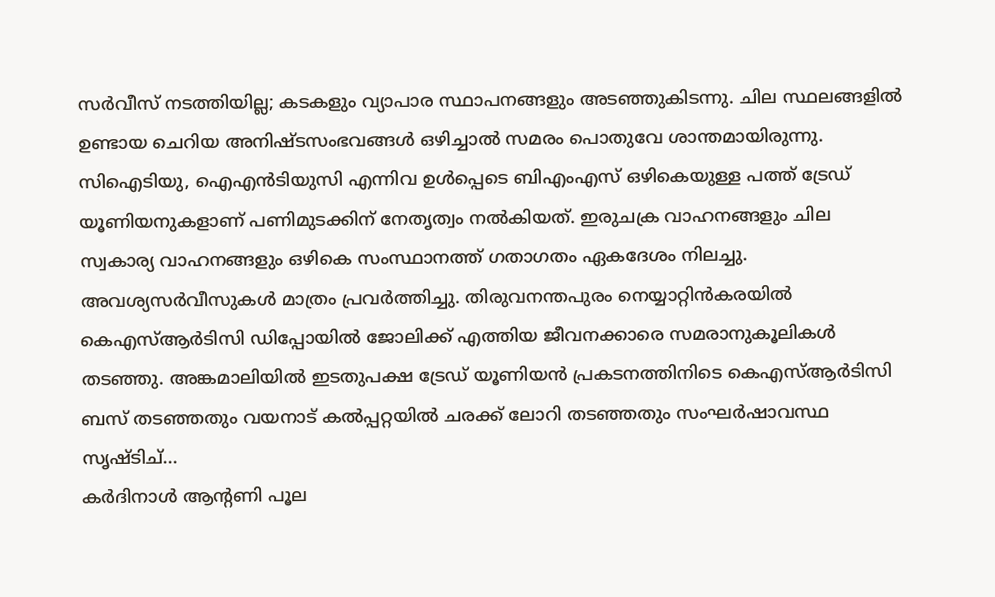സർവീസ് നടത്തിയില്ല; കടകളും വ്യാപാര സ്ഥാപനങ്ങളും അടഞ്ഞുകിടന്നു. ചില സ്ഥലങ്ങളിൽ ഉണ്ടായ ചെറിയ അനിഷ്ടസംഭവങ്ങൾ ഒഴിച്ചാൽ സമരം പൊതുവേ ശാന്തമായിരുന്നു. സിഐടിയു, ഐഎൻടിയുസി എന്നിവ ഉൾപ്പെടെ ബിഎംഎസ് ഒഴികെയുള്ള പത്ത് ട്രേഡ് യൂണിയനുകളാണ് പണിമുടക്കിന് നേതൃത്വം നൽകിയത്. ഇരുചക്ര വാഹനങ്ങളും ചില സ്വകാര്യ വാഹനങ്ങളും ഒഴികെ സംസ്ഥാനത്ത് ഗതാഗതം ഏകദേശം നിലച്ചു. അവശ്യസർവീസുകൾ മാത്രം പ്രവർത്തിച്ചു. തിരുവനന്തപുരം നെയ്യാറ്റിൻകരയിൽ കെഎസ്ആർടിസി ഡിപ്പോയിൽ ജോലിക്ക് എത്തിയ ജീവനക്കാരെ സമരാനുകൂലികൾ തടഞ്ഞു. അങ്കമാലിയിൽ ഇടതുപക്ഷ ട്രേഡ് യൂണിയൻ പ്രകടനത്തിനിടെ കെഎസ്ആർടിസി ബസ് തടഞ്ഞതും വയനാട് കൽപ്പറ്റയിൽ ചരക്ക് ലോറി തടഞ്ഞതും സംഘർഷാവസ്ഥ സൃഷ്ടിച്...
കർദിനാൾ ആൻ്റണി പൂല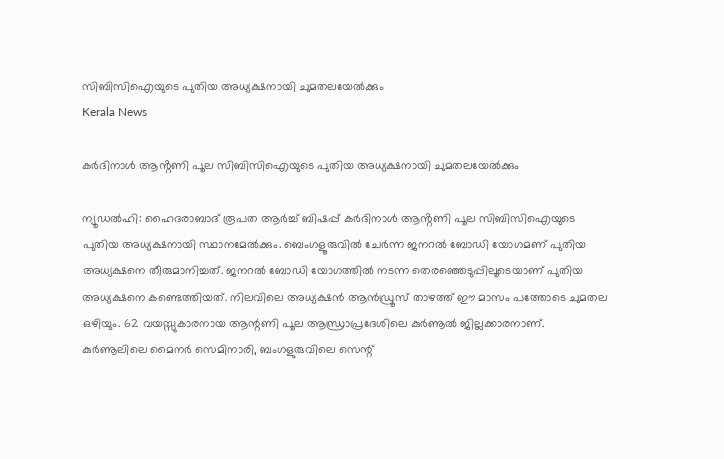സിബിസിഐയുടെ പുതിയ അധ്യക്ഷനായി ചുമതലയേൽക്കും
Kerala News

കർദിനാൾ ആൻ്റണി പൂല സിബിസിഐയുടെ പുതിയ അധ്യക്ഷനായി ചുമതലയേൽക്കും

ന്യൂഡൽഹി: ഹൈദരാബാദ് രൂപത ആർച്ച് ബിഷപ്പ് കർദിനാൾ ആൻ്റണി പൂല സിബിസിഐയുടെ പുതിയ അധ്യക്ഷനായി സ്ഥാനമേൽക്കും. ബെംഗളൂരുവിൽ ചേർന്ന ജനറൽ ബോഡി യോഗമണ് പുതിയ അധ്യക്ഷനെ തീരുമാനിച്ചത്. ജനറൽ ബോഡി യോഗത്തിൽ നടന്ന തെരഞ്ഞെടുപ്പിലൂടെയാണ് പുതിയ അധ്യക്ഷനെ കണ്ടെത്തിയത്. നിലവിലെ അധ്യക്ഷൻ ആൻഡ്രൂസ് താഴത്ത് ഈ മാസം പത്തോടെ ചുമതല ഒഴിയും. 62 വയസ്സുകാരനായ ആന്റണി പൂല ആന്ധ്രാപ്രദേശിലെ കുര്‍ണൂല്‍ ജില്ലക്കാരനാണ്. കുര്‍ണൂലിലെ മൈനര്‍ സെമിനാരി, ബംഗളുരുവിലെ സെന്റ്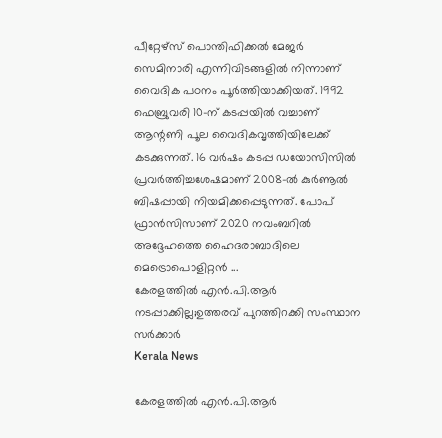പീറ്റേഴ്‌സ് പൊന്തിഫിക്കല്‍ മേജര്‍ സെമിനാരി എന്നിവിടങ്ങളില്‍ നിന്നാണ് വൈദിക പഠനം പൂര്‍ത്തിയാക്കിയത്. 1992 ഫെബ്രുവരി 10-ന് കടപ്പയില്‍ വച്ചാണ് ആന്റണി പൂല വൈദികവൃത്തിയിലേക്ക് കടക്കുന്നത്. 16 വര്‍ഷം കടപ്പ ഡയോസിസില്‍ പ്രവര്‍ത്തിച്ചശേഷമാണ് 2008-ല്‍ കുര്‍ണൂല്‍ ബിഷപ്പായി നിയമിക്കപ്പെടുന്നത്. പോപ് ഫ്രാന്‍സിസാണ് 2020 നവംബറില്‍ അദ്ദേഹത്തെ ഹൈദരാബാദിലെ മെട്രൊപൊളിറ്റന്‍ ...
കേരളത്തിൽ എൻ.പി.ആർ നടപ്പാക്കില്ല;ഉത്തരവ് പുറത്തിറക്കി സംസ്ഥാന സര്‍ക്കാര്‍
Kerala News

കേരളത്തിൽ എൻ.പി.ആർ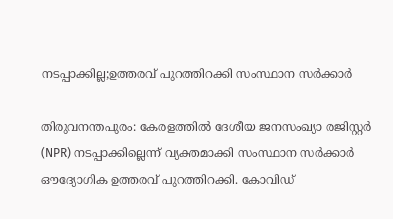നടപ്പാക്കില്ല;ഉത്തരവ് പുറത്തിറക്കി സംസ്ഥാന സര്‍ക്കാര്‍

തിരുവനന്തപുരം: കേരളത്തിൽ ദേശീയ ജനസംഖ്യാ രജിസ്റ്റർ (NPR) നടപ്പാക്കില്ലെന്ന് വ്യക്തമാക്കി സംസ്ഥാന സർക്കാർ ഔദ്യോഗിക ഉത്തരവ് പുറത്തിറക്കി. കോവിഡ്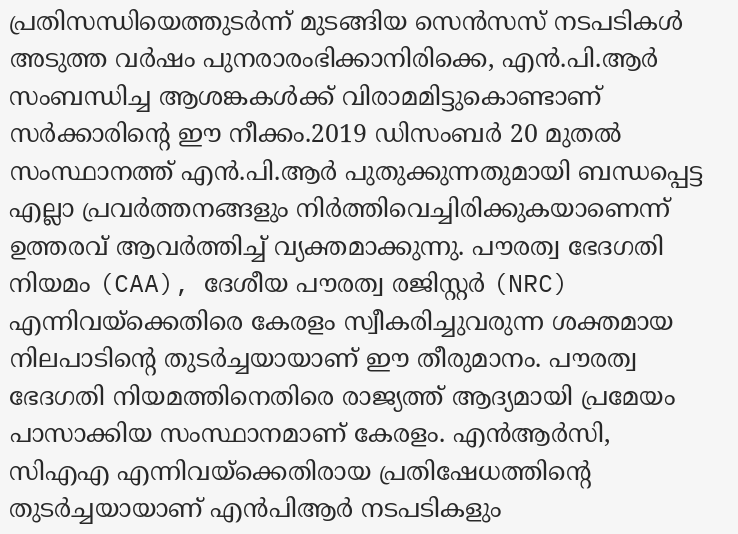പ്രതിസന്ധിയെത്തുടർന്ന് മുടങ്ങിയ സെൻസസ് നടപടികൾ അടുത്ത വർഷം പുനരാരംഭിക്കാനിരിക്കെ, എൻ.പി.ആർ സംബന്ധിച്ച ആശങ്കകൾക്ക് വിരാമമിട്ടുകൊണ്ടാണ് സർക്കാരിന്റെ ഈ നീക്കം.2019 ഡിസംബർ 20 മുതൽ സംസ്ഥാനത്ത് എൻ.പി.ആർ പുതുക്കുന്നതുമായി ബന്ധപ്പെട്ട എല്ലാ പ്രവർത്തനങ്ങളും നിർത്തിവെച്ചിരിക്കുകയാണെന്ന് ഉത്തരവ് ആവർത്തിച്ച് വ്യക്തമാക്കുന്നു. പൗരത്വ ഭേദഗതി നിയമം (CAA), ദേശീയ പൗരത്വ രജിസ്റ്റർ (NRC) എന്നിവയ്‌ക്കെതിരെ കേരളം സ്വീകരിച്ചുവരുന്ന ശക്തമായ നിലപാടിന്റെ തുടർച്ചയായാണ് ഈ തീരുമാനം. പൗരത്വ ഭേദഗതി നിയമത്തിനെതിരെ രാജ്യത്ത് ആദ്യമായി പ്രമേയം പാസാക്കിയ സംസ്ഥാനമാണ് കേരളം. എന്‍ആര്‍സി, സിഎഎ എന്നിവയ്‌ക്കെതിരായ പ്രതിഷേധത്തിന്റെ തുടര്‍ച്ചയായാണ് എന്‍പിആര്‍ നടപടികളും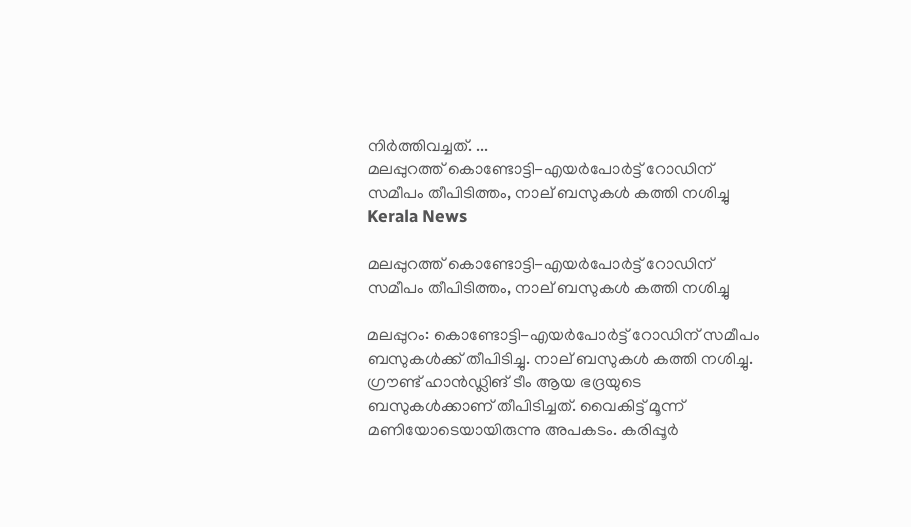നിര്‍ത്തിവച്ചത്. ...
മലപ്പുറത്ത് കൊണ്ടോട്ടി-എയര്‍പോര്‍ട്ട് റോഡിന് സമീപം തീപിടിത്തം, നാല് ബസുകള്‍ കത്തി നശിച്ചു
Kerala News

മലപ്പുറത്ത് കൊണ്ടോട്ടി-എയര്‍പോര്‍ട്ട് റോഡിന് സമീപം തീപിടിത്തം, നാല് ബസുകള്‍ കത്തി നശിച്ചു

മലപ്പുറം: കൊണ്ടോട്ടി-എയര്‍പോര്‍ട്ട് റോഡിന് സമീപം ബസുകള്‍ക്ക് തീപിടിച്ചു. നാല് ബസുകള്‍ കത്തി നശിച്ചു. ഗ്രൗണ്ട് ഹാന്‍ഡ്ലിങ് ടീം ആയ ഭദ്രയുടെ ബസുകള്‍ക്കാണ് തീപിടിച്ചത്. വൈകിട്ട് മൂന്ന് മണിയോടെയായിരുന്നു അപകടം. കരിപ്പൂര്‍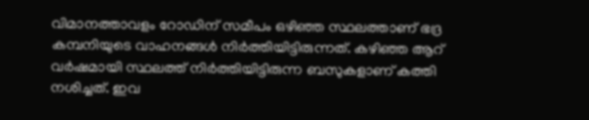വിമാനത്താവളം റോഡിന് സമീപം ഒഴിഞ്ഞ സ്ഥലത്താണ് ഭദ്ര കമ്പനിയുടെ വാഹനങ്ങള്‍ നിര്‍ത്തിയിട്ടിരുന്നത്. കഴിഞ്ഞ ആറ് വര്‍ഷമായി സ്ഥലത്ത് നിര്‍ത്തിയിട്ടിരുന്ന ബസുകളാണ് കത്തി നശിച്ചത്. ഇവ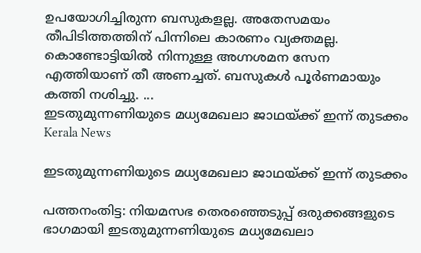ഉപയോഗിച്ചിരുന്ന ബസുകളല്ല. അതേസമയം തീപിടിത്തത്തിന് പിന്നിലെ കാരണം വ്യക്തമല്ല. കൊണ്ടോട്ടിയില്‍ നിന്നുള്ള അഗ്നശമന സേന എത്തിയാണ് തീ അണച്ചത്. ബസുകള്‍ പൂര്‍ണമായും കത്തി നശിച്ചു. ...
ഇടതുമുന്നണിയുടെ മധ്യമേഖലാ ജാഥയ്ക്ക് ഇന്ന് തുടക്കം
Kerala News

ഇടതുമുന്നണിയുടെ മധ്യമേഖലാ ജാഥയ്ക്ക് ഇന്ന് തുടക്കം

പത്തനംതിട്ട: നിയമസഭ തെരഞ്ഞെടുപ്പ് ഒരുക്കങ്ങളുടെ ഭാഗമായി ഇടതുമുന്നണിയുടെ മധ്യമേഖലാ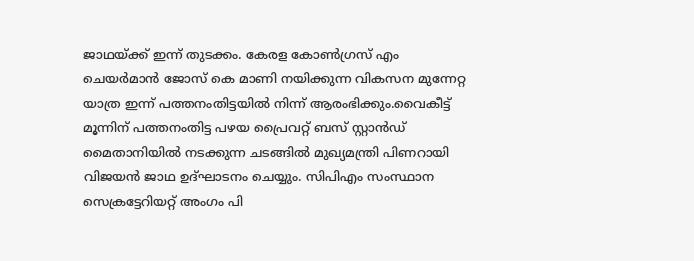ജാഥയ്ക്ക് ഇന്ന് തുടക്കം. കേരള കോണ്‍ഗ്രസ് എം ചെയര്‍മാന്‍ ജോസ് കെ മാണി നയിക്കുന്ന വികസന മുന്നേറ്റ യാത്ര ഇന്ന് പത്തനംതിട്ടയില്‍ നിന്ന് ആരംഭിക്കും.വൈകീട്ട് മൂന്നിന് പത്തനംതിട്ട പഴയ പ്രൈവറ്റ് ബസ് സ്റ്റാന്‍ഡ് മൈതാനിയില്‍ നടക്കുന്ന ചടങ്ങില്‍ മുഖ്യമന്ത്രി പിണറായി വിജയന്‍ ജാഥ ഉദ്ഘാടനം ചെയ്യും. സിപിഎം സംസ്ഥാന സെക്രട്ടേറിയറ്റ് അംഗം പി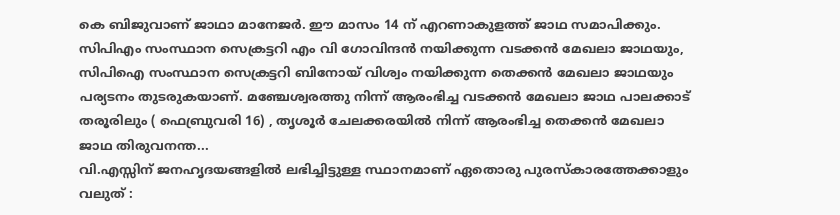കെ ബിജുവാണ് ജാഥാ മാനേജര്‍. ഈ മാസം 14 ന് എറണാകുളത്ത് ജാഥ സമാപിക്കും. സിപിഎം സംസ്ഥാന സെക്രട്ടറി എം വി ഗോവിന്ദന്‍ നയിക്കുന്ന വടക്കന്‍ മേഖലാ ജാഥയും, സിപിഐ സംസ്ഥാന സെക്രട്ടറി ബിനോയ് വിശ്വം നയിക്കുന്ന തെക്കന്‍ മേഖലാ ജാഥയും പര്യടനം തുടരുകയാണ്. മഞ്ചേശ്വരത്തു നിന്ന് ആരംഭിച്ച വടക്കന്‍ മേഖലാ ജാഥ പാലക്കാട് തരൂരിലും ( ഫെബ്രുവരി 16) , തൃശൂര്‍ ചേലക്കരയില്‍ നിന്ന് ആരംഭിച്ച തെക്കന്‍ മേഖലാ ജാഥ തിരുവനന്ത...
വി.എസ്സിന് ജനഹൃദയങ്ങളില്‍ ലഭിച്ചിട്ടുള്ള സ്ഥാനമാണ് ഏതൊരു പുരസ്‌കാരത്തേക്കാളും വലുത്‌ :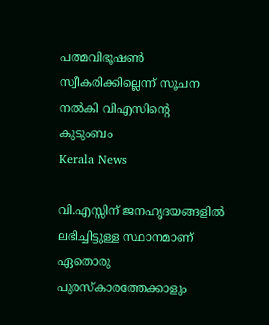പത്മവിഭൂഷൺ സ്വീകരിക്കില്ലെന്ന് സൂചന നൽകി വിഎസിൻ്റെ കുടുംബം
Kerala News

വി.എസ്സിന് ജനഹൃദയങ്ങളില്‍ ലഭിച്ചിട്ടുള്ള സ്ഥാനമാണ് ഏതൊരു പുരസ്‌കാരത്തേക്കാളും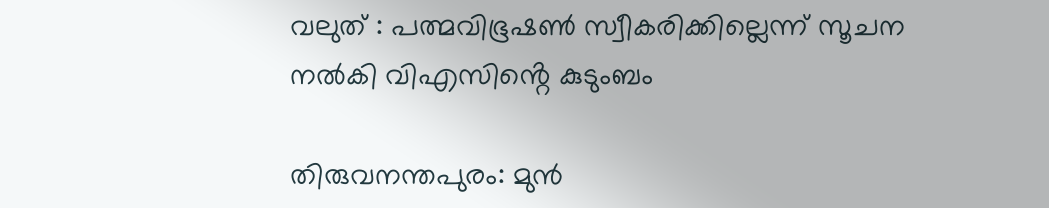വലുത്‌ : പത്മവിഭൂഷൺ സ്വീകരിക്കില്ലെന്ന് സൂചന നൽകി വിഎസിൻ്റെ കുടുംബം

തിരുവനന്തപുരം: മുന്‍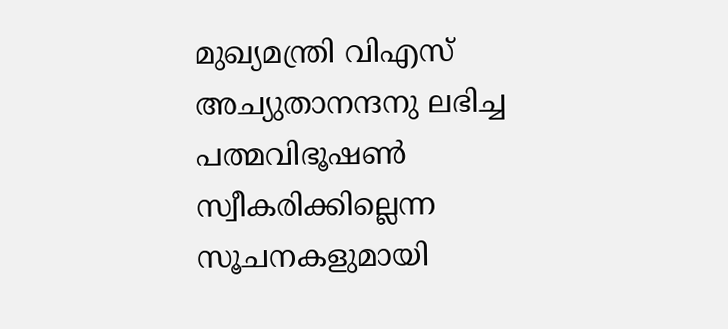മുഖ്യമന്ത്രി വിഎസ് അച്യുതാനന്ദനു ലഭിച്ച പത്മവിഭൂഷണ്‍ സ്വീകരിക്കില്ലെന്ന സൂചനകളുമായി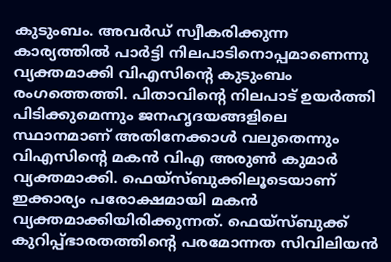കുടുംബം. അവര്‍ഡ് സ്വീകരിക്കുന്ന കാര്യത്തില്‍ പാര്‍ട്ടി നിലപാടിനൊപ്പമാണെന്നു വ്യക്തമാക്കി വിഎസിന്റെ കുടുംബം രംഗത്തെത്തി. പിതാവിന്റെ നിലപാട് ഉയര്‍ത്തി പിടിക്കുമെന്നും ജനഹൃദയങ്ങളിലെ സ്ഥാനമാണ് അതിനേക്കാള്‍ വലുതെന്നും വിഎസിന്റെ മകന്‍ വിഎ അരുണ്‍ കുമാര്‍ വ്യക്തമാക്കി. ഫെയ്‌സ്ബുക്കിലൂടെയാണ് ഇക്കാര്യം പരോക്ഷമായി മകന്‍ വ്യക്തമാക്കിയിരിക്കുന്നത്. ഫെയ്‌സ്ബുക്ക് കുറിപ്പ്ഭാരതത്തിന്റെ പരമോന്നത സിവിലിയന്‍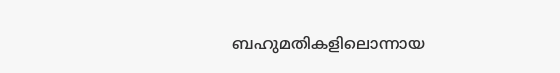ബഹുമതികളിലൊന്നായ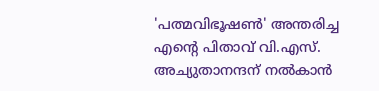'പത്മവിഭൂഷണ്‍' അന്തരിച്ച എന്റെ പിതാവ് വി.എസ്. അച്യുതാനന്ദന് നല്‍കാന്‍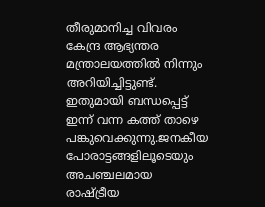തീരുമാനിച്ച വിവരം കേന്ദ്ര ആഭ്യന്തര മന്ത്രാലയത്തില്‍ നിന്നും അറിയിച്ചിട്ടുണ്ട്. ഇതുമായി ബന്ധപ്പെട്ട് ഇന്ന് വന്ന കത്ത് താഴെ പങ്കുവെക്കുന്നു.ജനകീയ പോരാട്ടങ്ങളിലൂടെയും അചഞ്ചലമായ രാഷ്ട്രീയ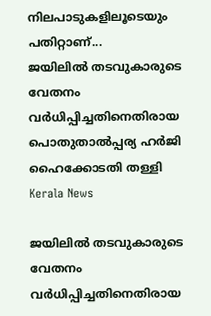നിലപാടുകളിലൂടെയും പതിറ്റാണ്...
ജയിലില്‍ തടവുകാരുടെ വേതനം വര്‍ധിപ്പിച്ചതിനെതിരായ പൊതുതാല്‍പ്പര്യ ഹര്‍ജി ഹൈക്കോടതി തള്ളി
Kerala News

ജയിലില്‍ തടവുകാരുടെ വേതനം വര്‍ധിപ്പിച്ചതിനെതിരായ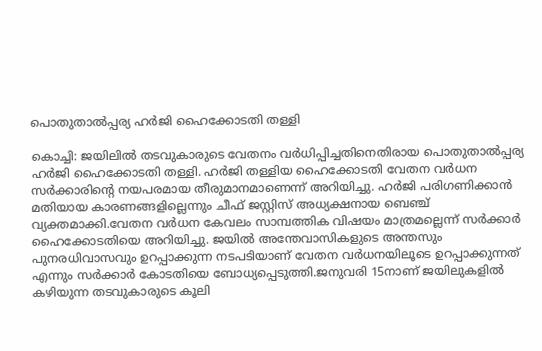പൊതുതാല്‍പ്പര്യ ഹര്‍ജി ഹൈക്കോടതി തള്ളി

കൊച്ചി: ജയിലില്‍ തടവുകാരുടെ വേതനം വര്‍ധിപ്പിച്ചതിനെതിരായ പൊതുതാല്‍പ്പര്യ ഹര്‍ജി ഹൈക്കോടതി തള്ളി. ഹർജി തള്ളിയ ഹൈക്കോടതി വേതന വര്‍ധന സര്‍ക്കാരിൻ്റെ നയപരമായ തീരുമാനമാണെന്ന് അറിയിച്ചു. ഹര്‍ജി പരിഗണിക്കാന്‍ മതിയായ കാരണങ്ങളില്ലെന്നും ചീഫ് ജസ്റ്റിസ് അധ്യക്ഷനായ ബെഞ്ച് വ്യക്തമാക്കി.വേതന വര്‍ധന കേവലം സാമ്പത്തിക വിഷയം മാത്രമല്ലെന്ന് സര്‍ക്കാര്‍ ഹൈക്കോടതിയെ അറിയിച്ചു. ജയില്‍ അന്തേവാസികളുടെ അന്തസും പുനരധിവാസവും ഉറപ്പാക്കുന്ന നടപടിയാണ് വേതന വർധനയിലൂടെ ഉറപ്പാക്കുന്നത് എന്നും സര്‍ക്കാര്‍ കോടതിയെ ബോധ്യപ്പെടുത്തി.ജനുവരി 15നാണ് ജയിലുകളിൽ കഴിയുന്ന തടവുകാരുടെ കൂലി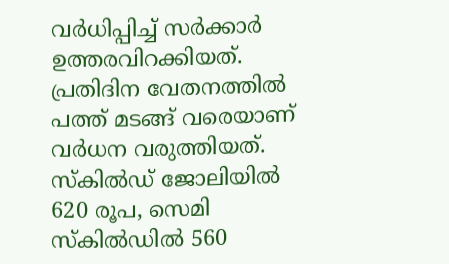വർധിപ്പിച്ച് സർക്കാർ ഉത്തരവിറക്കിയത്. പ്രതിദിന വേതനത്തിൽ പത്ത് മടങ്ങ് വരെയാണ് വർധന വരുത്തിയത്. സ്‌കിൽഡ് ജോലിയിൽ 620 രൂപ, സെമി സ്‌കിൽഡിൽ 560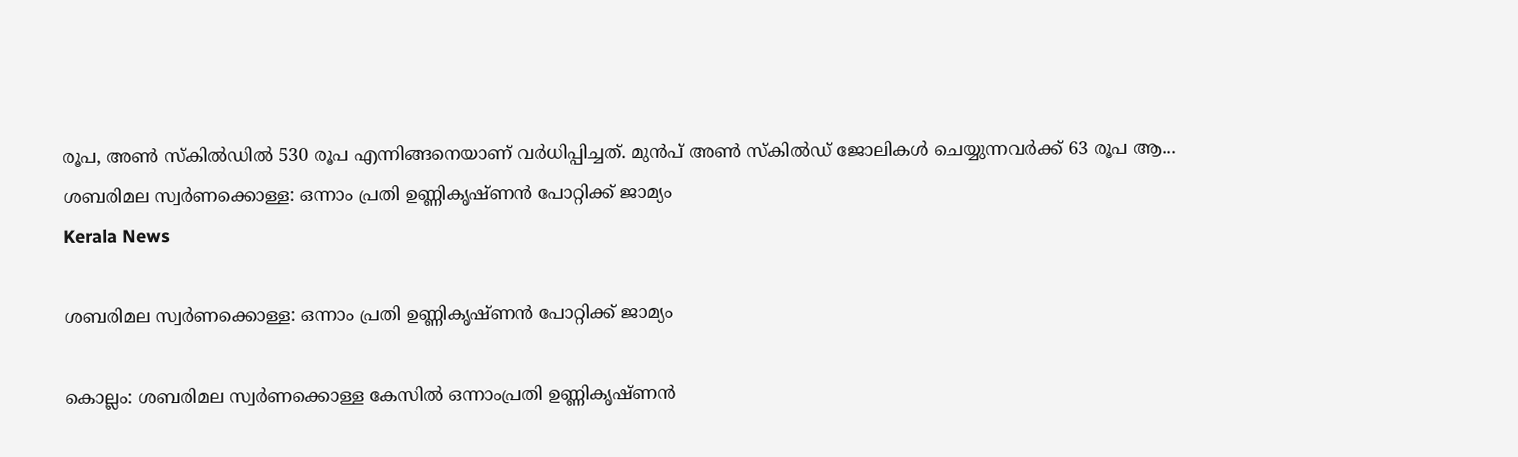രൂപ, അൺ സ്‌കിൽഡിൽ 530 രൂപ എന്നിങ്ങനെയാണ് വർധിപ്പിച്ചത്. മുൻപ് അൺ സ്‌കിൽഡ് ജോലികൾ ചെയ്യുന്നവർക്ക് 63 രൂപ ആ...
ശബരിമല സ്വർണക്കൊള്ള: ഒന്നാം പ്രതി ഉണ്ണികൃഷ്ണൻ പോറ്റിക്ക് ജാമ്യം
Kerala News

ശബരിമല സ്വർണക്കൊള്ള: ഒന്നാം പ്രതി ഉണ്ണികൃഷ്ണൻ പോറ്റിക്ക് ജാമ്യം

കൊല്ലം: ശബരിമല സ്വർണക്കൊള്ള കേസിൽ ഒന്നാംപ്രതി ഉണ്ണികൃഷ്ണൻ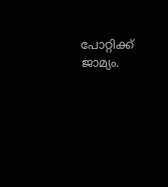പോറ്റിക്ക് ജാമ്യം.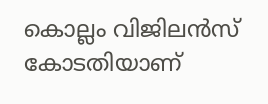കൊല്ലം വിജിലൻസ് കോടതിയാണ്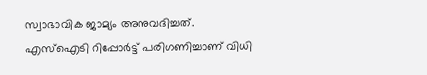സ്വാഭാവിക ജാമ്യം അനുവദിച്ചത്. എസ്ഐടി റിപ്പോർട്ട് പരിഗണിച്ചാണ് വിധി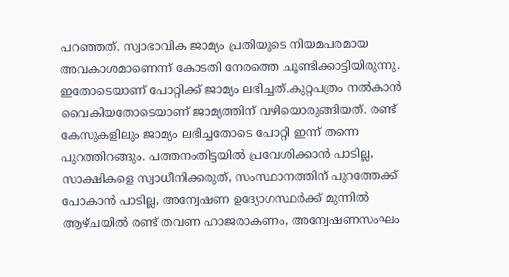പറഞ്ഞത്. സ്വാഭാവിക ജാമ്യം പ്രതിയുടെ നിയമപരമായ അവകാശമാണെന്ന് കോടതി നേരത്തെ ചൂണ്ടിക്കാട്ടിയിരുന്നു. ഇതോടെയാണ് പോറ്റിക്ക് ജാമ്യം ലഭിച്ചത്.കുറ്റപത്രം നൽകാൻ വൈകിയതോടെയാണ് ജാമ്യത്തിന് വഴിയൊരുങ്ങിയത്. രണ്ട് കേസുകളിലും ജാമ്യം ലഭിച്ചതോടെ പോറ്റി ഇന്ന് തന്നെ പുറത്തിറങ്ങും. പത്തനംതിട്ടയിൽ പ്രവേശിക്കാൻ പാടില്ല, സാക്ഷികളെ സ്വാധീനിക്കരുത്, സംസ്ഥാനത്തിന് പുറത്തേക്ക് പോകാൻ പാടില്ല, അന്വേഷണ ഉദ്യോഗസ്ഥർക്ക് മുന്നിൽ ആഴ്ചയിൽ രണ്ട് തവണ ഹാജരാകണം, അന്വേഷണസംഘം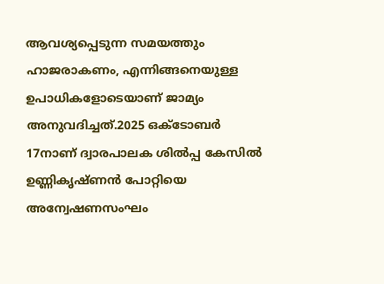ആവശ്യപ്പെടുന്ന സമയത്തും ഹാജരാകണം, എന്നിങ്ങനെയുള്ള ഉപാധികളോടെയാണ് ജാമ്യം അനുവദിച്ചത്.2025 ഒക്ടോബർ 17നാണ് ദ്വാരപാലക ശിൽപ്പ കേസിൽ ഉണ്ണികൃഷ്ണൻ പോറ്റിയെ അന്വേഷണസംഘം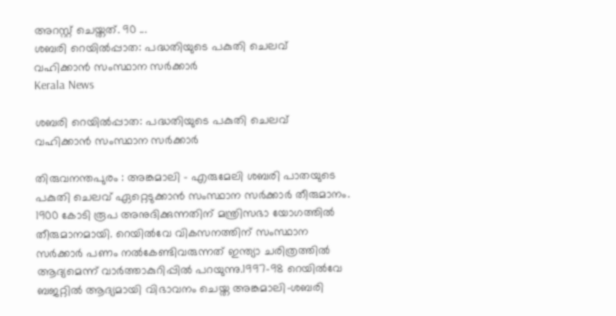അറസ്റ്റ് ചെയ്തത്. 90 ...
ശബരി റെയിൽപ്പാത: പദ്ധതിയുടെ പകുതി ചെലവ്  വഹിക്കാൻ സംസ്ഥാന സർക്കാർ
Kerala News

ശബരി റെയിൽപ്പാത: പദ്ധതിയുടെ പകുതി ചെലവ്  വഹിക്കാൻ സംസ്ഥാന സർക്കാർ

തിരുവനന്തപുരം : അങ്കമാലി - എരുമേലി ശബരി പാതയുടെ പകുതി ചെലവ് ഏറ്റെടുക്കാൻ സംസ്ഥാന സർക്കാർ തീരുമാനം. 1900 കോടി രൂപ അനുദിക്കുന്നതിന് മന്ത്രിസഭാ യോഗത്തിൽ തീരുമാനമായി. റെയിൽവേ വികസനത്തിന് സംസ്ഥാന സർക്കാർ പണം നൽകേണ്ടിവരുന്നത് ഇന്ത്യാ ചരിത്രത്തിൽ ആദ്യമെന്ന് വാർത്താകുറിപ്പിൽ പറയുന്നു.1997-98 റെയിൽവേ ബജറ്റിൽ ആദ്യമായി വിഭാവനം ചെയ്ത അങ്കമാലി-ശബരി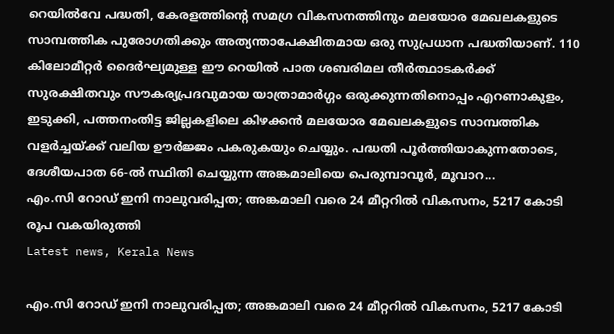റെയിൽവേ പദ്ധതി, കേരളത്തിൻ്റെ സമഗ്ര വികസനത്തിനും മലയോര മേഖലകളുടെ സാമ്പത്തിക പുരോഗതിക്കും അത്യന്താപേക്ഷിതമായ ഒരു സുപ്രധാന പദ്ധതിയാണ്. 110 കിലോമീറ്റർ ദൈർഘ്യമുള്ള ഈ റെയിൽ പാത ശബരിമല തീർത്ഥാടകർക്ക് സുരക്ഷിതവും സൗകര്യപ്രദവുമായ യാത്രാമാർഗ്ഗം ഒരുക്കുന്നതിനൊപ്പം എറണാകുളം, ഇടുക്കി, പത്തനംതിട്ട ജില്ലകളിലെ കിഴക്കൻ മലയോര മേഖലകളുടെ സാമ്പത്തിക വളർച്ചയ്ക്ക് വലിയ ഊർജ്ജം പകരുകയും ചെയ്യും. പദ്ധതി പൂർത്തിയാകുന്നതോടെ, ദേശീയപാത 66-ൽ സ്ഥിതി ചെയ്യുന്ന അങ്കമാലിയെ പെരുമ്പാവൂർ, മൂവാറ...
എം.സി റോഡ് ഇനി നാലുവരിപ്പത; അങ്കമാലി വരെ 24 മീറ്ററിൽ വികസനം, 5217 കോടി രൂപ വകയിരുത്തി
Latest news, Kerala News

എം.സി റോഡ് ഇനി നാലുവരിപ്പത; അങ്കമാലി വരെ 24 മീറ്ററിൽ വികസനം, 5217 കോടി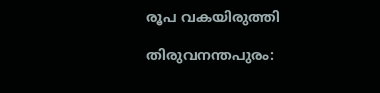രൂപ വകയിരുത്തി

തിരുവനന്തപുരം: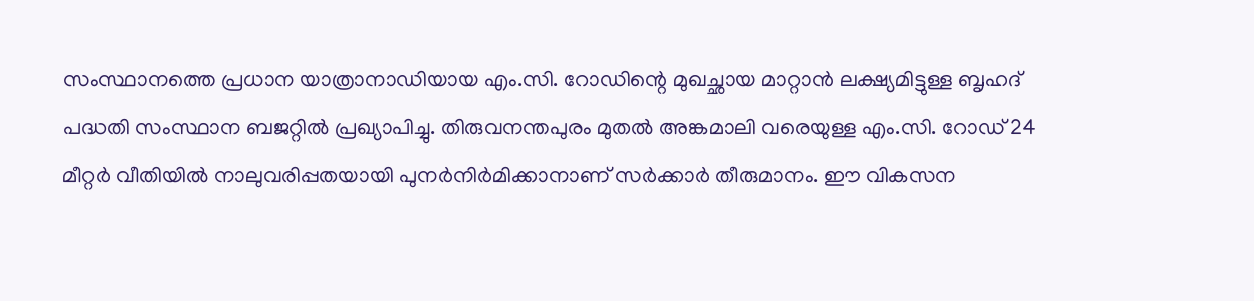സംസ്ഥാനത്തെ പ്രധാന യാത്രാനാഡിയായ എം.സി. റോഡിന്റെ മുഖച്ഛായ മാറ്റാൻ ലക്ഷ്യമിട്ടുള്ള ബൃഹദ് പദ്ധതി സംസ്ഥാന ബജറ്റിൽ പ്രഖ്യാപിച്ചു. തിരുവനന്തപുരം മുതൽ അങ്കമാലി വരെയുള്ള എം.സി. റോഡ് 24 മീറ്റർ വീതിയിൽ നാലുവരിപ്പതയായി പുനർനിർമിക്കാനാണ് സർക്കാർ തീരുമാനം. ഈ വികസന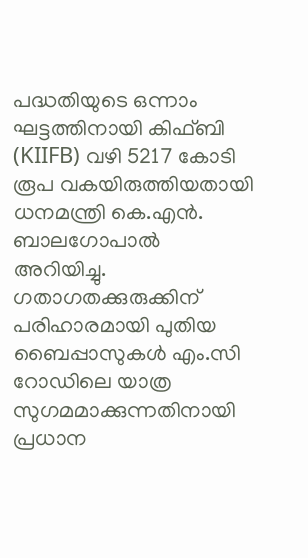പദ്ധതിയുടെ ഒന്നാം ഘട്ടത്തിനായി കിഫ്ബി (KIIFB) വഴി 5217 കോടി രൂപ വകയിരുത്തിയതായി ധനമന്ത്രി കെ.എൻ. ബാലഗോപാൽ അറിയിച്ചു. ഗതാഗതക്കുരുക്കിന് പരിഹാരമായി പുതിയ ബൈപ്പാസുകൾ എം.സി റോഡിലെ യാത്ര സുഗമമാക്കുന്നതിനായി പ്രധാന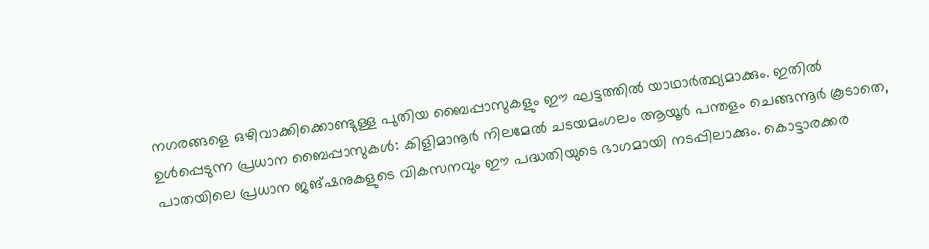നഗരങ്ങളെ ഒഴിവാക്കിക്കൊണ്ടുള്ള പുതിയ ബൈപ്പാസുകളും ഈ ഘട്ടത്തിൽ യാഥാർത്ഥ്യമാക്കും. ഇതിൽ ഉൾപ്പെടുന്ന പ്രധാന ബൈപ്പാസുകൾ: കിളിമാനൂർ നിലമേൽ ചടയമംഗലം ആയൂർ പന്തളം ചെങ്ങന്നൂർ കൂടാതെ, പാതയിലെ പ്രധാന ജങ്ഷനുകളുടെ വികസനവും ഈ പദ്ധതിയുടെ ഭാഗമായി നടപ്പിലാക്കും. കൊട്ടാരക്കര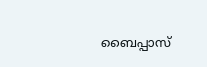ബൈപ്പാസ്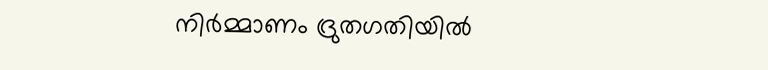നിർമ്മാണം ദ്രുതഗതിയിൽ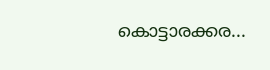കൊട്ടാരക്കര...